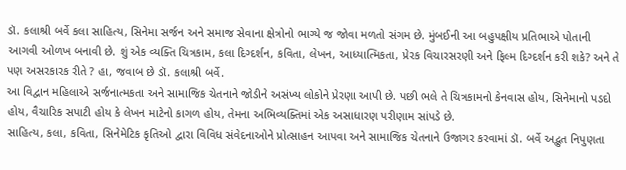ડૉ. કલાશ્રી બર્વે કલા સાહિત્ય, સિનેમા સર્જન અને સમાજ સેવાના ક્ષેત્રોનો ભાગ્યે જ જોવા મળતો સંગમ છે. મુંબઈની આ બહુપક્ષીય પ્રતિભાએ પોતાની આગવી ઓળખ બનાવી છે. શું એક વ્યક્તિ ચિત્રકામ, કલા દિગ્દર્શન, કવિતા, લેખન, આધ્યાત્મિકતા, પ્રેરક વિચારસરણી અને ફિલ્મ દિગ્દર્શન કરી શકે? અને તે પણ અસરકારક રીતે ? હા, જવાબ છે ડૉ. કલાશ્રી બર્વે.
આ વિદ્વાન મહિલાએ સર્જનાત્મકતા અને સામાજિક ચેતનાને જોડીને અસંખ્ય લોકોને પ્રેરણા આપી છે. પછી ભલે તે ચિત્રકામનો કેનવાસ હોય, સિનેમાનો પડદો હોય, વૈચારિક સપાટી હોય કે લેખન માટેનો કાગળ હોય, તેમના અભિવ્યક્તિમાં એક અસાધારણ પરીણામ સાંપડે છે.
સાહિત્ય, કલા, કવિતા, સિનેમેટિક કૃતિઓ દ્વારા વિવિધ સંવેદનાઓને પ્રોત્સાહન આપવા અને સામાજિક ચેતનાને ઉજાગર કરવામાં ડૉ. બર્વે અદ્ભુત નિપુણતા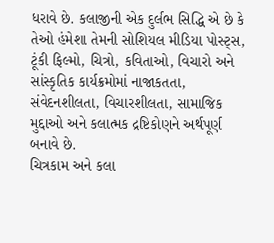ધરાવે છે. કલાજીની એક દુર્લભ સિદ્ધિ એ છે કે તેઓ હંમેશા તેમની સોશિયલ મીડિયા પોસ્ટ્સ, ટૂંકી ફિલ્મો, ચિત્રો, કવિતાઓ, વિચારો અને સાંસ્કૃતિક કાર્યક્રમોમાં નાજાકતતા, સંવેદનશીલતા, વિચારશીલતા, સામાજિક મુદ્દાઓ અને કલાત્મક દ્રષ્ટિકોણને અર્થપૂર્ણ બનાવે છે.
ચિત્રકામ અને કલા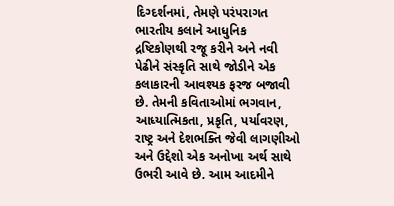દિગ્દર્શનમાં, તેમણે પરંપરાગત ભારતીય કલાને આધુનિક દ્રષ્ટિકોણથી રજૂ કરીને અને નવી પેઢીને સંસ્કૃતિ સાથે જોડીને એક કલાકારની આવશ્યક ફરજ બજાવી છે. તેમની કવિતાઓમાં ભગવાન, આધ્યાત્મિકતા, પ્રકૃતિ, પર્યાવરણ, રાષ્ટ્ર અને દેશભક્તિ જેવી લાગણીઓ અને ઉદ્દેશો એક અનોખા અર્થ સાથે ઉભરી આવે છે. આમ આદમીને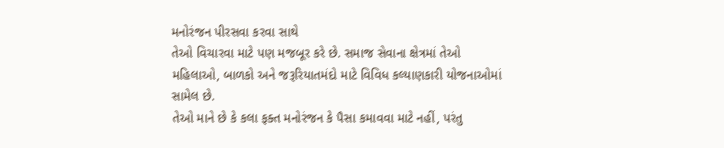મનોરંજન પીરસવા કરવા સાથે
તેઓ વિચારવા માટે પણ મજબૂર કરે છે. સમાજ સેવાના ક્ષેત્રમાં તેઓ મહિલાઓ, બાળકો અને જરૂરિયાતમંદો માટે વિવિધ કલ્યાણકારી યોજનાઓમાં સામેલ છે.
તેઓ માને છે કે કલા ફક્ત મનોરંજન કે પૈસા કમાવવા માટે નહીં, પરંતુ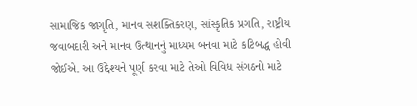સામાજિક જાગૃતિ, માનવ સશક્તિકરણ, સાંસ્કૃતિક પ્રગતિ, રાષ્ટ્રીય જવાબદારી અને માનવ ઉત્થાનનું માધ્યમ બનવા માટે કટિબદ્ધ હોવી જોઈએ. આ ઉદ્દેશ્યને પૂર્ણ કરવા માટે તેઓ વિવિધ સંગઠનો માટે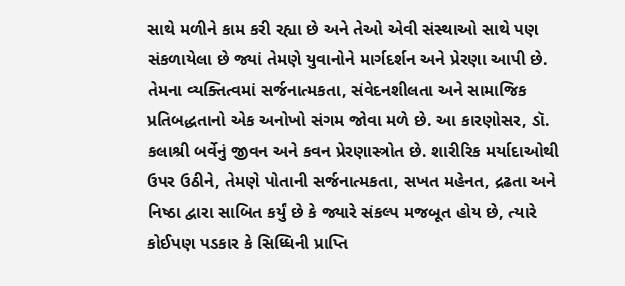સાથે મળીને કામ કરી રહ્યા છે અને તેઓ એવી સંસ્થાઓ સાથે પણ સંકળાયેલા છે જ્યાં તેમણે યુવાનોને માર્ગદર્શન અને પ્રેરણા આપી છે. તેમના વ્યક્તિત્વમાં સર્જનાત્મકતા, સંવેદનશીલતા અને સામાજિક પ્રતિબદ્ધતાનો એક અનોખો સંગમ જોવા મળે છે. આ કારણોસર, ડૉ. કલાશ્રી બર્વેનું જીવન અને કવન પ્રેરણાસ્ત્રોત છે. શારીરિક મર્યાદાઓથી ઉપર ઉઠીને, તેમણે પોતાની સર્જનાત્મકતા, સખત મહેનત, દ્રઢતા અને નિષ્ઠા દ્વારા સાબિત કર્યું છે કે જ્યારે સંકલ્પ મજબૂત હોય છે, ત્યારે કોઈપણ પડકાર કે સિધ્ધિની પ્રાપ્તિ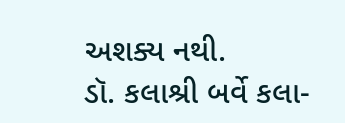અશક્ય નથી.
ડૉ. કલાશ્રી બર્વે કલા-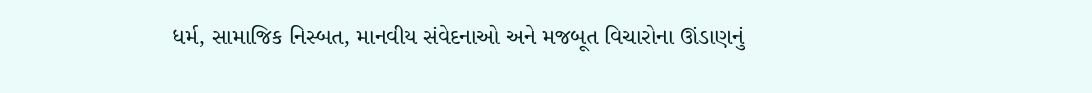ધર્મ, સામાજિક નિસ્બત, માનવીય સંવેદનાઓ અને મજબૂત વિચારોના ઊંડાણનું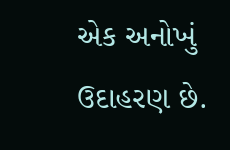એક અનોખું ઉદાહરણ છે.